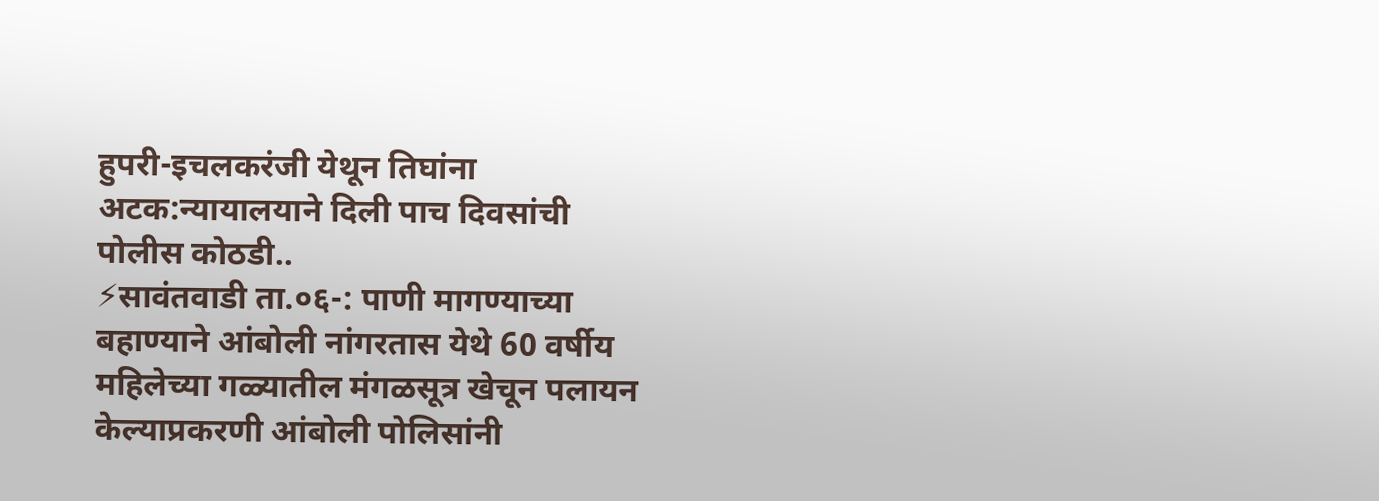हुपरी-इचलकरंजी येथून तिघांना अटक:न्यायालयाने दिली पाच दिवसांची पोलीस कोठडी..
⚡सावंतवाडी ता.०६-: पाणी मागण्याच्या बहाण्याने आंबोली नांगरतास येथे 60 वर्षीय महिलेच्या गळ्यातील मंगळसूत्र खेचून पलायन केल्याप्रकरणी आंबोली पोलिसांनी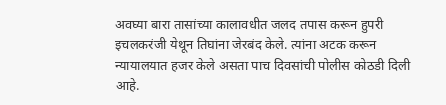अवघ्या बारा तासांच्या कालावधीत जलद तपास करून हुपरी इचलकरंजी येथून तिघांना जेरबंद केले. त्यांना अटक करून न्यायालयात हजर केले असता पाच दिवसांची पोलीस कोठडी दिली आहे.